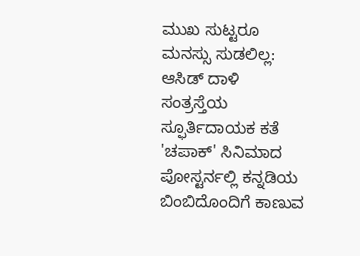ಮುಖ ಸುಟ್ಟರೂ ಮನಸ್ಸು ಸುಡಲಿಲ್ಲ: ಆಸಿಡ್ ದಾಳಿ ಸಂತ್ರಸ್ತೆಯ ಸ್ಫೂರ್ತಿದಾಯಕ ಕತೆ
'ಚಪಾಕ್' ಸಿನಿಮಾದ ಪೋಸ್ಟರ್ನಲ್ಲಿ ಕನ್ನಡಿಯ ಬಿಂಬಿದೊಂದಿಗೆ ಕಾಣುವ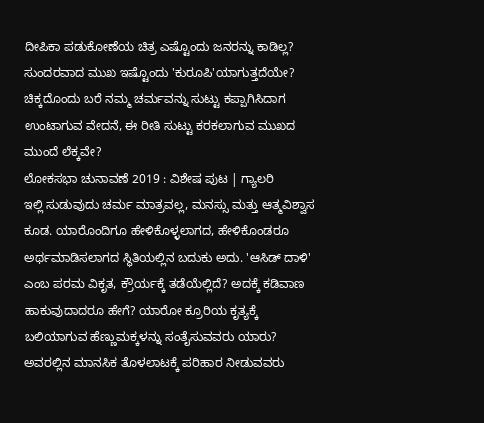ದೀಪಿಕಾ ಪಡುಕೋಣೆಯ ಚಿತ್ರ ಎಷ್ಟೊಂದು ಜನರನ್ನು ಕಾಡಿಲ್ಲ? ಸುಂದರವಾದ ಮುಖ ಇಷ್ಟೊಂದು 'ಕುರೂಪಿ'ಯಾಗುತ್ತದೆಯೇ? ಚಿಕ್ಕದೊಂದು ಬರೆ ನಮ್ಮ ಚರ್ಮವನ್ನು ಸುಟ್ಟು ಕಪ್ಪಾಗಿಸಿದಾಗ ಉಂಟಾಗುವ ವೇದನೆ, ಈ ರೀತಿ ಸುಟ್ಟು ಕರಕಲಾಗುವ ಮುಖದ ಮುಂದೆ ಲೆಕ್ಕವೇ?
ಲೋಕಸಭಾ ಚುನಾವಣೆ 2019 : ವಿಶೇಷ ಪುಟ | ಗ್ಯಾಲರಿ
ಇಲ್ಲಿ ಸುಡುವುದು ಚರ್ಮ ಮಾತ್ರವಲ್ಲ, ಮನಸ್ಸು ಮತ್ತು ಆತ್ಮವಿಶ್ವಾಸ ಕೂಡ. ಯಾರೊಂದಿಗೂ ಹೇಳಿಕೊಳ್ಳಲಾಗದ, ಹೇಳಿಕೊಂಡರೂ ಅರ್ಥಮಾಡಿಸಲಾಗದ ಸ್ಥಿತಿಯಲ್ಲಿನ ಬದುಕು ಅದು. 'ಆಸಿಡ್ ದಾಳಿ' ಎಂಬ ಪರಮ ವಿಕೃತ, ಕ್ರೌರ್ಯಕ್ಕೆ ತಡೆಯೆಲ್ಲಿದೆ? ಅದಕ್ಕೆ ಕಡಿವಾಣ ಹಾಕುವುದಾದರೂ ಹೇಗೆ? ಯಾರೋ ಕ್ರೂರಿಯ ಕೃತ್ಯಕ್ಕೆ ಬಲಿಯಾಗುವ ಹೆಣ್ಣುಮಕ್ಕಳನ್ನು ಸಂತೈಸುವವರು ಯಾರು? ಅವರಲ್ಲಿನ ಮಾನಸಿಕ ತೊಳಲಾಟಕ್ಕೆ ಪರಿಹಾರ ನೀಡುವವರು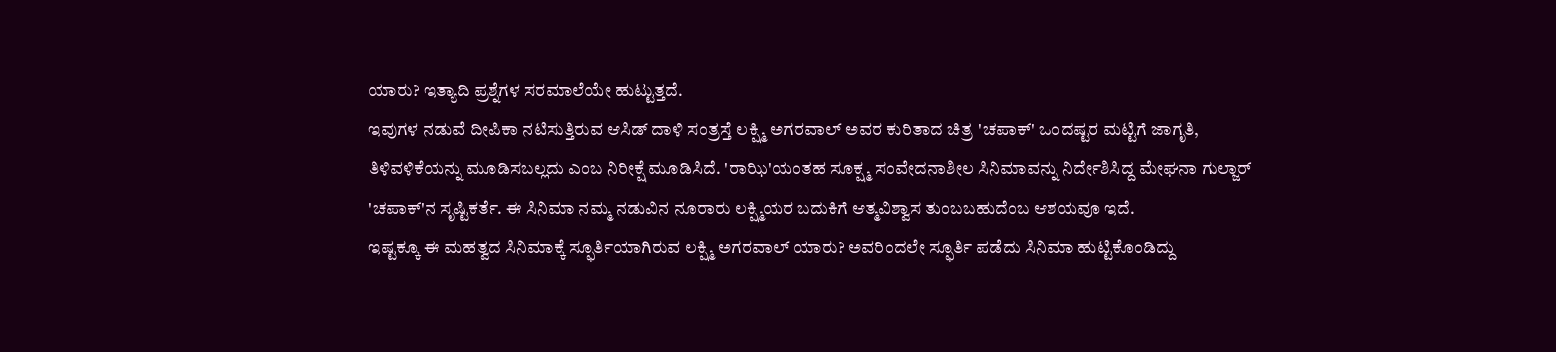ಯಾರು? ಇತ್ಯಾದಿ ಪ್ರಶ್ನೆಗಳ ಸರಮಾಲೆಯೇ ಹುಟ್ಟುತ್ತದೆ.
ಇವುಗಳ ನಡುವೆ ದೀಪಿಕಾ ನಟಿಸುತ್ತಿರುವ ಆಸಿಡ್ ದಾಳಿ ಸಂತ್ರಸ್ತೆ ಲಕ್ಷ್ಮಿ ಅಗರವಾಲ್ ಅವರ ಕುರಿತಾದ ಚಿತ್ರ 'ಚಪಾಕ್' ಒಂದಷ್ಟರ ಮಟ್ಟಿಗೆ ಜಾಗೃತಿ, ತಿಳಿವಳಿಕೆಯನ್ನು ಮೂಡಿಸಬಲ್ಲದು ಎಂಬ ನಿರೀಕ್ಷೆ ಮೂಡಿಸಿದೆ. 'ರಾಝಿ'ಯಂತಹ ಸೂಕ್ಷ್ಮ ಸಂವೇದನಾಶೀಲ ಸಿನಿಮಾವನ್ನು ನಿರ್ದೇಶಿಸಿದ್ದ ಮೇಘನಾ ಗುಲ್ಜಾರ್ 'ಚಪಾಕ್'ನ ಸೃಷ್ಟಿಕರ್ತೆ. ಈ ಸಿನಿಮಾ ನಮ್ಮ ನಡುವಿನ ನೂರಾರು ಲಕ್ಷ್ಮಿಯರ ಬದುಕಿಗೆ ಆತ್ಮವಿಶ್ವಾಸ ತುಂಬಬಹುದೆಂಬ ಆಶಯವೂ ಇದೆ.
ಇಷ್ಟಕ್ಕೂ ಈ ಮಹತ್ವದ ಸಿನಿಮಾಕ್ಕೆ ಸ್ಫೂರ್ತಿಯಾಗಿರುವ ಲಕ್ಷ್ಮಿ ಅಗರವಾಲ್ ಯಾರು? ಅವರಿಂದಲೇ ಸ್ಫೂರ್ತಿ ಪಡೆದು ಸಿನಿಮಾ ಹುಟ್ಟಿಕೊಂಡಿದ್ದು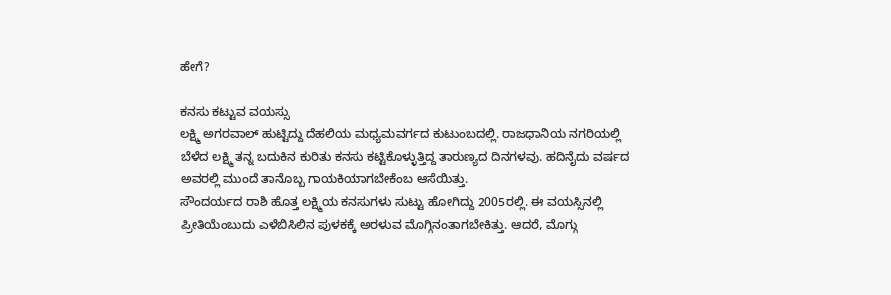ಹೇಗೆ?

ಕನಸು ಕಟ್ಟುವ ವಯಸ್ಸು
ಲಕ್ಷ್ಮಿ ಅಗರವಾಲ್ ಹುಟ್ಟಿದ್ದು ದೆಹಲಿಯ ಮಧ್ಯಮವರ್ಗದ ಕುಟುಂಬದಲ್ಲಿ. ರಾಜಧಾನಿಯ ನಗರಿಯಲ್ಲಿ ಬೆಳೆದ ಲಕ್ಷ್ಮಿ ತನ್ನ ಬದುಕಿನ ಕುರಿತು ಕನಸು ಕಟ್ಟಿಕೊಳ್ಳುತ್ತಿದ್ದ ತಾರುಣ್ಯದ ದಿನಗಳವು. ಹದಿನೈದು ವರ್ಷದ ಅವರಲ್ಲಿ ಮುಂದೆ ತಾನೊಬ್ಬ ಗಾಯಕಿಯಾಗಬೇಕೆಂಬ ಆಸೆಯಿತ್ತು.
ಸೌಂದರ್ಯದ ರಾಶಿ ಹೊತ್ತ ಲಕ್ಷ್ಮಿಯ ಕನಸುಗಳು ಸುಟ್ಟು ಹೋಗಿದ್ದು 2005ರಲ್ಲಿ. ಈ ವಯಸ್ಸಿನಲ್ಲಿ ಪ್ರೀತಿಯೆಂಬುದು ಎಳೆಬಿಸಿಲಿನ ಪುಳಕಕ್ಕೆ ಅರಳುವ ಮೊಗ್ಗಿನಂತಾಗಬೇಕಿತ್ತು. ಆದರೆ, ಮೊಗ್ಗು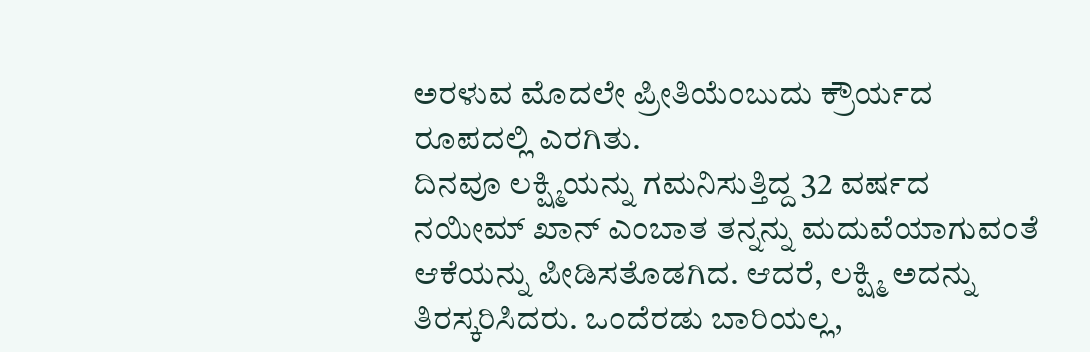ಅರಳುವ ಮೊದಲೇ ಪ್ರೀತಿಯೆಂಬುದು ಕ್ರೌರ್ಯದ ರೂಪದಲ್ಲಿ ಎರಗಿತು.
ದಿನವೂ ಲಕ್ಷ್ಮಿಯನ್ನು ಗಮನಿಸುತ್ತಿದ್ದ 32 ವರ್ಷದ ನಯೀಮ್ ಖಾನ್ ಎಂಬಾತ ತನ್ನನ್ನು ಮದುವೆಯಾಗುವಂತೆ ಆಕೆಯನ್ನು ಪೀಡಿಸತೊಡಗಿದ. ಆದರೆ, ಲಕ್ಷ್ಮಿ ಅದನ್ನು ತಿರಸ್ಕರಿಸಿದರು. ಒಂದೆರಡು ಬಾರಿಯಲ್ಲ,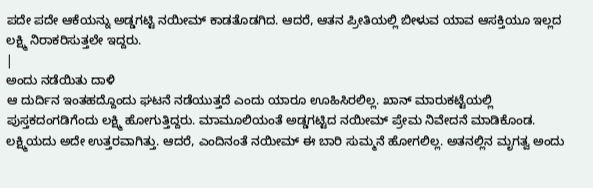ಪದೇ ಪದೇ ಆಕೆಯನ್ನು ಅಡ್ಡಗಟ್ಟಿ ನಯೀಮ್ ಕಾಡತೊಡಗಿದ. ಆದರೆ, ಆತನ ಪ್ರೀತಿಯಲ್ಲಿ ಬೀಳುವ ಯಾವ ಆಸಕ್ತಿಯೂ ಇಲ್ಲದ ಲಕ್ಷ್ಮಿ ನಿರಾಕರಿಸುತ್ತಲೇ ಇದ್ದರು.
|
ಅಂದು ನಡೆಯಿತು ದಾಳಿ
ಆ ದುರ್ದಿನ ಇಂತಹದ್ದೊಂದು ಘಟನೆ ನಡೆಯುತ್ತದೆ ಎಂದು ಯಾರೂ ಊಹಿಸಿರಲಿಲ್ಲ. ಖಾನ್ ಮಾರುಕಟ್ಟೆಯಲ್ಲಿ ಪುಸ್ತಕದಂಗಡಿಗೆಂದು ಲಕ್ಷ್ಮಿ ಹೋಗುತ್ತಿದ್ದರು. ಮಾಮೂಲಿಯಂತೆ ಅಡ್ಡಗಟ್ಟಿದ ನಯೀಮ್ ಪ್ರೇಮ ನಿವೇದನೆ ಮಾಡಿಕೊಂಡ. ಲಕ್ಷ್ಮಿಯದು ಅದೇ ಉತ್ತರವಾಗಿತ್ತು. ಆದರೆ, ಎಂದಿನಂತೆ ನಯೀಮ್ ಈ ಬಾರಿ ಸುಮ್ಮನೆ ಹೋಗಲಿಲ್ಲ. ಅತನಲ್ಲಿನ ಮೃಗತ್ವ ಅಂದು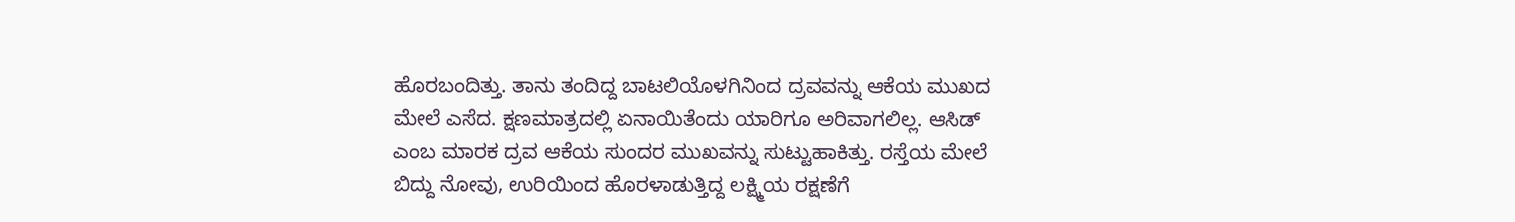ಹೊರಬಂದಿತ್ತು. ತಾನು ತಂದಿದ್ದ ಬಾಟಲಿಯೊಳಗಿನಿಂದ ದ್ರವವನ್ನು ಆಕೆಯ ಮುಖದ ಮೇಲೆ ಎಸೆದ. ಕ್ಷಣಮಾತ್ರದಲ್ಲಿ ಏನಾಯಿತೆಂದು ಯಾರಿಗೂ ಅರಿವಾಗಲಿಲ್ಲ. ಆಸಿಡ್ ಎಂಬ ಮಾರಕ ದ್ರವ ಆಕೆಯ ಸುಂದರ ಮುಖವನ್ನು ಸುಟ್ಟುಹಾಕಿತ್ತು. ರಸ್ತೆಯ ಮೇಲೆ ಬಿದ್ದು ನೋವು, ಉರಿಯಿಂದ ಹೊರಳಾಡುತ್ತಿದ್ದ ಲಕ್ಷ್ಮಿಯ ರಕ್ಷಣೆಗೆ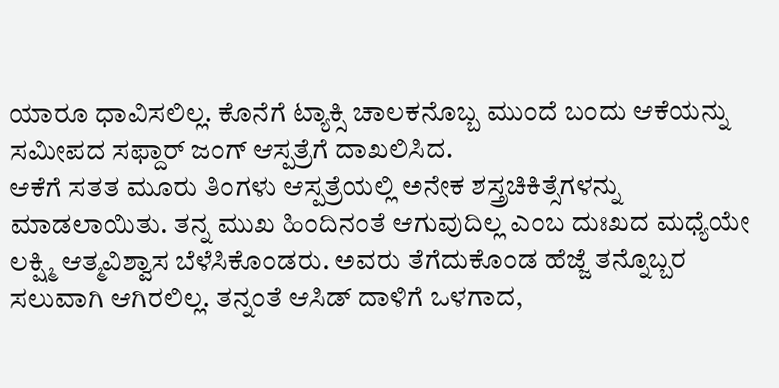ಯಾರೂ ಧಾವಿಸಲಿಲ್ಲ. ಕೊನೆಗೆ ಟ್ಯಾಕ್ಸಿ ಚಾಲಕನೊಬ್ಬ ಮುಂದೆ ಬಂದು ಆಕೆಯನ್ನು ಸಮೀಪದ ಸಫ್ದಾರ್ ಜಂಗ್ ಆಸ್ಪತ್ರೆಗೆ ದಾಖಲಿಸಿದ.
ಆಕೆಗೆ ಸತತ ಮೂರು ತಿಂಗಳು ಆಸ್ಪತ್ರೆಯಲ್ಲಿ ಅನೇಕ ಶಸ್ತ್ರಚಿಕಿತ್ಸೆಗಳನ್ನು ಮಾಡಲಾಯಿತು. ತನ್ನ ಮುಖ ಹಿಂದಿನಂತೆ ಆಗುವುದಿಲ್ಲ ಎಂಬ ದುಃಖದ ಮಧ್ಯೆಯೇ ಲಕ್ಷ್ಮಿ ಆತ್ಮವಿಶ್ವಾಸ ಬೆಳೆಸಿಕೊಂಡರು. ಅವರು ತೆಗೆದುಕೊಂಡ ಹೆಜ್ಜೆ ತನ್ನೊಬ್ಬರ ಸಲುವಾಗಿ ಆಗಿರಲಿಲ್ಲ. ತನ್ನಂತೆ ಆಸಿಡ್ ದಾಳಿಗೆ ಒಳಗಾದ,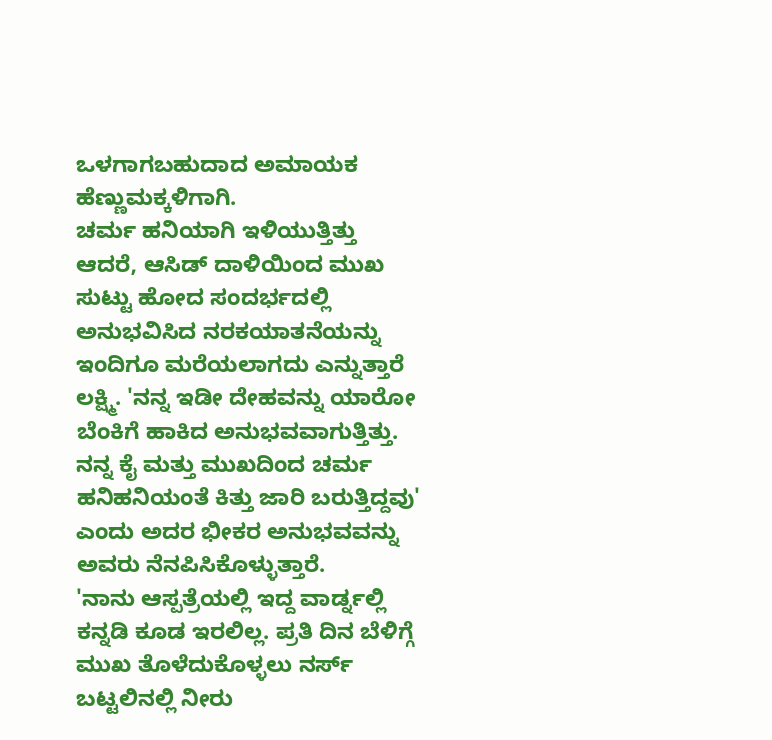ಒಳಗಾಗಬಹುದಾದ ಅಮಾಯಕ ಹೆಣ್ಣುಮಕ್ಕಳಿಗಾಗಿ.
ಚರ್ಮ ಹನಿಯಾಗಿ ಇಳಿಯುತ್ತಿತ್ತು
ಆದರೆ, ಆಸಿಡ್ ದಾಳಿಯಿಂದ ಮುಖ ಸುಟ್ಟು ಹೋದ ಸಂದರ್ಭದಲ್ಲಿ ಅನುಭವಿಸಿದ ನರಕಯಾತನೆಯನ್ನು ಇಂದಿಗೂ ಮರೆಯಲಾಗದು ಎನ್ನುತ್ತಾರೆ ಲಕ್ಷ್ಮಿ. 'ನನ್ನ ಇಡೀ ದೇಹವನ್ನು ಯಾರೋ ಬೆಂಕಿಗೆ ಹಾಕಿದ ಅನುಭವವಾಗುತ್ತಿತ್ತು. ನನ್ನ ಕೈ ಮತ್ತು ಮುಖದಿಂದ ಚರ್ಮ ಹನಿಹನಿಯಂತೆ ಕಿತ್ತು ಜಾರಿ ಬರುತ್ತಿದ್ದವು' ಎಂದು ಅದರ ಭೀಕರ ಅನುಭವವನ್ನು ಅವರು ನೆನಪಿಸಿಕೊಳ್ಳುತ್ತಾರೆ.
'ನಾನು ಆಸ್ಪತ್ರೆಯಲ್ಲಿ ಇದ್ದ ವಾರ್ಡ್ನಲ್ಲಿ ಕನ್ನಡಿ ಕೂಡ ಇರಲಿಲ್ಲ. ಪ್ರತಿ ದಿನ ಬೆಳಿಗ್ಗೆ ಮುಖ ತೊಳೆದುಕೊಳ್ಳಲು ನರ್ಸ್ ಬಟ್ಟಲಿನಲ್ಲಿ ನೀರು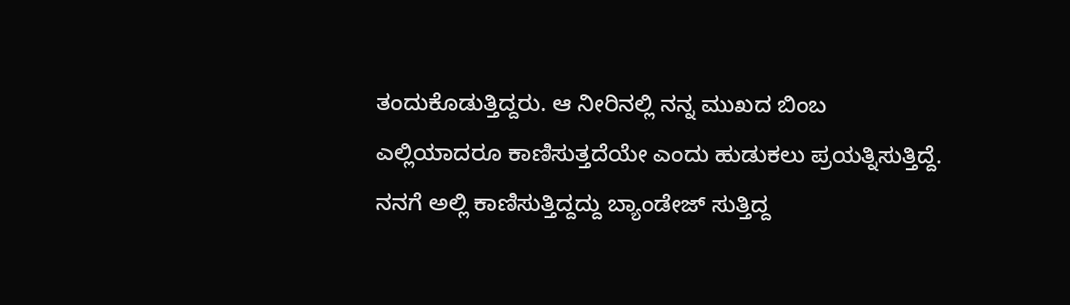ತಂದುಕೊಡುತ್ತಿದ್ದರು. ಆ ನೀರಿನಲ್ಲಿ ನನ್ನ ಮುಖದ ಬಿಂಬ ಎಲ್ಲಿಯಾದರೂ ಕಾಣಿಸುತ್ತದೆಯೇ ಎಂದು ಹುಡುಕಲು ಪ್ರಯತ್ನಿಸುತ್ತಿದ್ದೆ. ನನಗೆ ಅಲ್ಲಿ ಕಾಣಿಸುತ್ತಿದ್ದದ್ದು ಬ್ಯಾಂಡೇಜ್ ಸುತ್ತಿದ್ದ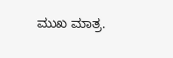ಮುಖ ಮಾತ್ರ.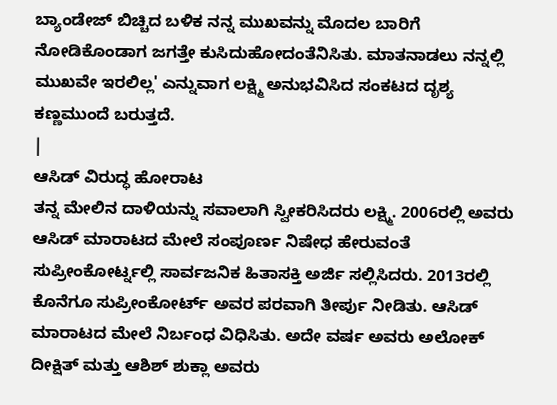ಬ್ಯಾಂಡೇಜ್ ಬಿಚ್ಚಿದ ಬಳಿಕ ನನ್ನ ಮುಖವನ್ನು ಮೊದಲ ಬಾರಿಗೆ ನೋಡಿಕೊಂಡಾಗ ಜಗತ್ತೇ ಕುಸಿದುಹೋದಂತೆನಿಸಿತು. ಮಾತನಾಡಲು ನನ್ನಲ್ಲಿ ಮುಖವೇ ಇರಲಿಲ್ಲ' ಎನ್ನುವಾಗ ಲಕ್ಷ್ಮಿ ಅನುಭವಿಸಿದ ಸಂಕಟದ ದೃಶ್ಯ ಕಣ್ಣಮುಂದೆ ಬರುತ್ತದೆ.
|
ಆಸಿಡ್ ವಿರುದ್ಧ ಹೋರಾಟ
ತನ್ನ ಮೇಲಿನ ದಾಳಿಯನ್ನು ಸವಾಲಾಗಿ ಸ್ವೀಕರಿಸಿದರು ಲಕ್ಷ್ಮಿ. 2006ರಲ್ಲಿ ಅವರು ಆಸಿಡ್ ಮಾರಾಟದ ಮೇಲೆ ಸಂಪೂರ್ಣ ನಿಷೇಧ ಹೇರುವಂತೆ ಸುಪ್ರೀಂಕೋರ್ಟ್ನಲ್ಲಿ ಸಾರ್ವಜನಿಕ ಹಿತಾಸಕ್ತಿ ಅರ್ಜಿ ಸಲ್ಲಿಸಿದರು. 2013ರಲ್ಲಿ ಕೊನೆಗೂ ಸುಪ್ರೀಂಕೋರ್ಟ್ ಅವರ ಪರವಾಗಿ ತೀರ್ಪು ನೀಡಿತು. ಆಸಿಡ್ ಮಾರಾಟದ ಮೇಲೆ ನಿರ್ಬಂಧ ವಿಧಿಸಿತು. ಅದೇ ವರ್ಷ ಅವರು ಅಲೋಕ್ ದೀಕ್ಷಿತ್ ಮತ್ತು ಆಶಿಶ್ ಶುಕ್ಲಾ ಅವರು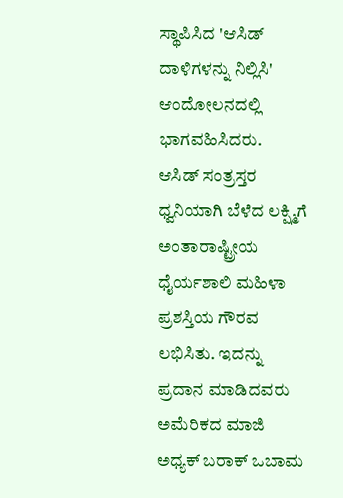ಸ್ಥಾಪಿಸಿದ 'ಆಸಿಡ್ ದಾಳಿಗಳನ್ನು ನಿಲ್ಲಿಸಿ' ಆಂದೋಲನದಲ್ಲಿ ಭಾಗವಹಿಸಿದರು.
ಆಸಿಡ್ ಸಂತ್ರಸ್ತರ ಧ್ವನಿಯಾಗಿ ಬೆಳೆದ ಲಕ್ಷ್ಮಿಗೆ ಅಂತಾರಾಷ್ಟ್ರೀಯ ಧೈರ್ಯಶಾಲಿ ಮಹಿಳಾ ಪ್ರಶಸ್ತಿಯ ಗೌರವ ಲಭಿಸಿತು. ಇದನ್ನು ಪ್ರದಾನ ಮಾಡಿದವರು ಅಮೆರಿಕದ ಮಾಜಿ ಅಧ್ಯಕ್ ಬರಾಕ್ ಒಬಾಮ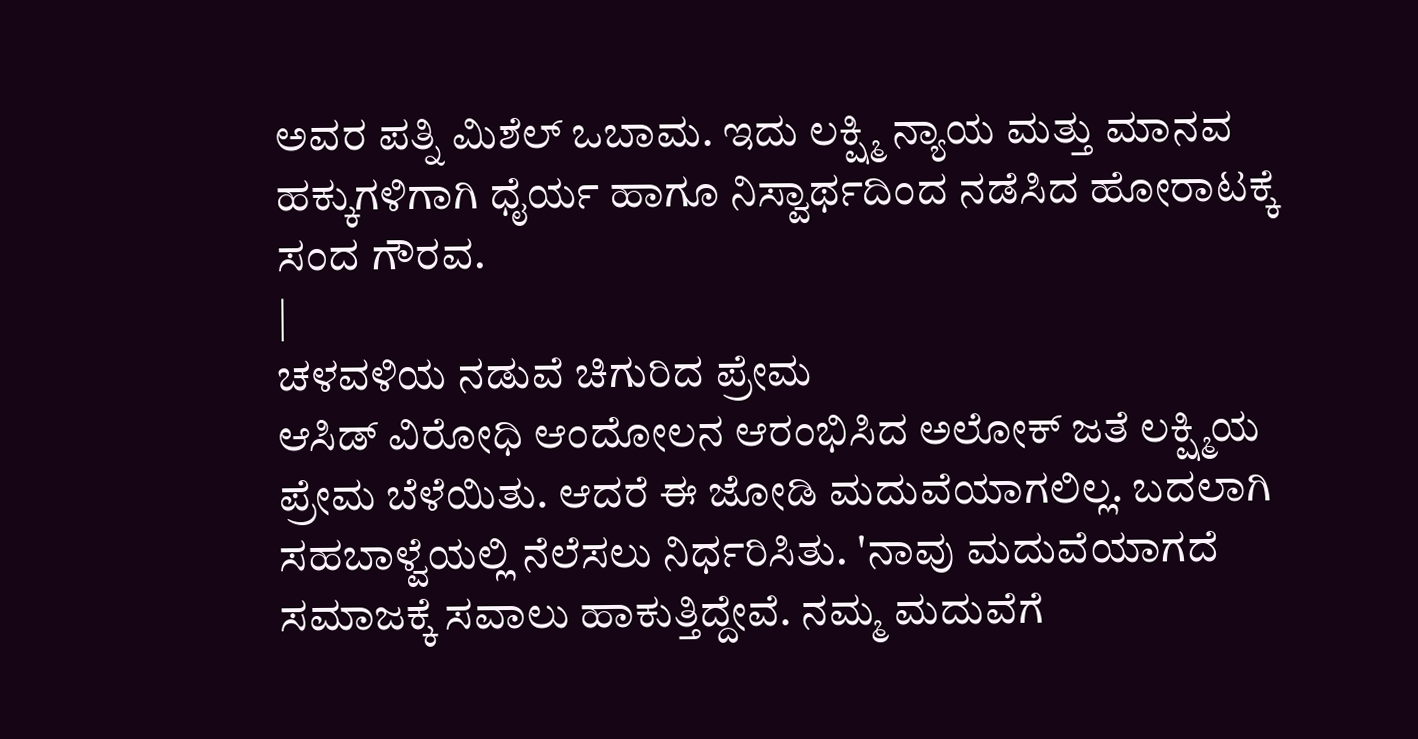ಅವರ ಪತ್ನಿ ಮಿಶೆಲ್ ಒಬಾಮ. ಇದು ಲಕ್ಷ್ಮಿ ನ್ಯಾಯ ಮತ್ತು ಮಾನವ ಹಕ್ಕುಗಳಿಗಾಗಿ ಧೈರ್ಯ ಹಾಗೂ ನಿಸ್ವಾರ್ಥದಿಂದ ನಡೆಸಿದ ಹೋರಾಟಕ್ಕೆ ಸಂದ ಗೌರವ.
|
ಚಳವಳಿಯ ನಡುವೆ ಚಿಗುರಿದ ಪ್ರೇಮ
ಆಸಿಡ್ ವಿರೋಧಿ ಆಂದೋಲನ ಆರಂಭಿಸಿದ ಅಲೋಕ್ ಜತೆ ಲಕ್ಷ್ಮಿಯ ಪ್ರೇಮ ಬೆಳೆಯಿತು. ಆದರೆ ಈ ಜೋಡಿ ಮದುವೆಯಾಗಲಿಲ್ಲ. ಬದಲಾಗಿ ಸಹಬಾಳ್ವೆಯಲ್ಲಿ ನೆಲೆಸಲು ನಿರ್ಧರಿಸಿತು. 'ನಾವು ಮದುವೆಯಾಗದೆ ಸಮಾಜಕ್ಕೆ ಸವಾಲು ಹಾಕುತ್ತಿದ್ದೇವೆ. ನಮ್ಮ ಮದುವೆಗೆ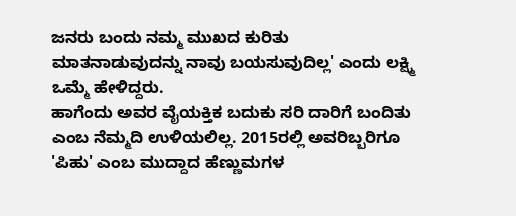ಜನರು ಬಂದು ನಮ್ಮ ಮುಖದ ಕುರಿತು ಮಾತನಾಡುವುದನ್ನು ನಾವು ಬಯಸುವುದಿಲ್ಲ' ಎಂದು ಲಕ್ಷ್ಮಿ ಒಮ್ಮೆ ಹೇಳಿದ್ದರು.
ಹಾಗೆಂದು ಅವರ ವೈಯಕ್ತಿಕ ಬದುಕು ಸರಿ ದಾರಿಗೆ ಬಂದಿತು ಎಂಬ ನೆಮ್ಮದಿ ಉಳಿಯಲಿಲ್ಲ. 2015ರಲ್ಲಿ ಅವರಿಬ್ಬರಿಗೂ 'ಪಿಹು' ಎಂಬ ಮುದ್ದಾದ ಹೆಣ್ಣುಮಗಳ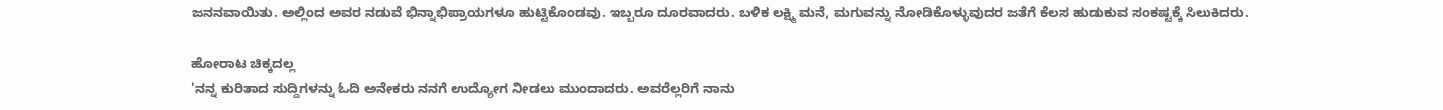ಜನನವಾಯಿತು. ಅಲ್ಲಿಂದ ಅವರ ನಡುವೆ ಭಿನ್ನಾಭಿಪ್ರಾಯಗಳೂ ಹುಟ್ಟಿಕೊಂಡವು. ಇಬ್ಬರೂ ದೂರವಾದರು. ಬಳಿಕ ಲಕ್ಷ್ಮಿ ಮನೆ, ಮಗುವನ್ನು ನೋಡಿಕೊಳ್ಳುವುದರ ಜತೆಗೆ ಕೆಲಸ ಹುಡುಕುವ ಸಂಕಷ್ಟಕ್ಕೆ ಸಿಲುಕಿದರು.

ಹೋರಾಟ ಚಿಕ್ಕದಲ್ಲ
'ನನ್ನ ಕುರಿತಾದ ಸುದ್ದಿಗಳನ್ನು ಓದಿ ಅನೇಕರು ನನಗೆ ಉದ್ಯೋಗ ನೀಡಲು ಮುಂದಾದರು. ಅವರೆಲ್ಲರಿಗೆ ನಾನು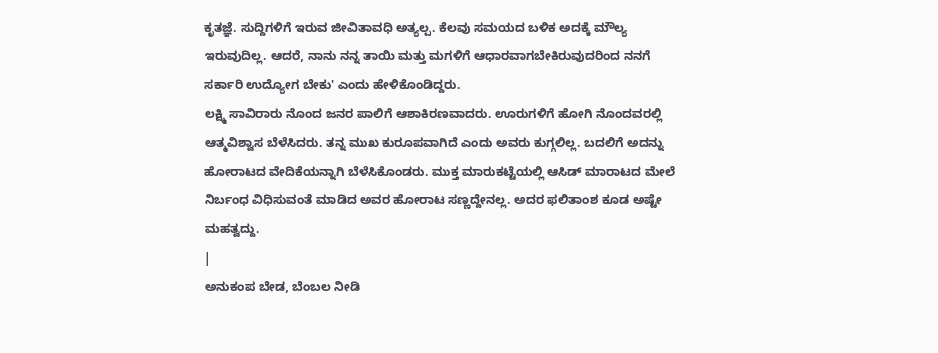ಕೃತಜ್ಞೆ. ಸುದ್ದಿಗಳಿಗೆ ಇರುವ ಜೀವಿತಾವಧಿ ಅತ್ಯಲ್ಪ. ಕೆಲವು ಸಮಯದ ಬಳಿಕ ಅದಕ್ಕೆ ಮೌಲ್ಯ ಇರುವುದಿಲ್ಲ. ಆದರೆ, ನಾನು ನನ್ನ ತಾಯಿ ಮತ್ತು ಮಗಳಿಗೆ ಆಧಾರವಾಗಬೇಕಿರುವುದರಿಂದ ನನಗೆ ಸರ್ಕಾರಿ ಉದ್ಯೋಗ ಬೇಕು' ಎಂದು ಹೇಳಿಕೊಂಡಿದ್ದರು.
ಲಕ್ಷ್ಮಿ ಸಾವಿರಾರು ನೊಂದ ಜನರ ಪಾಲಿಗೆ ಆಶಾಕಿರಣವಾದರು. ಊರುಗಳಿಗೆ ಹೋಗಿ ನೊಂದವರಲ್ಲಿ ಆತ್ಮವಿಶ್ವಾಸ ಬೆಳೆಸಿದರು. ತನ್ನ ಮುಖ ಕುರೂಪವಾಗಿದೆ ಎಂದು ಅವರು ಕುಗ್ಗಲಿಲ್ಲ. ಬದಲಿಗೆ ಅದನ್ನು ಹೋರಾಟದ ವೇದಿಕೆಯನ್ನಾಗಿ ಬೆಳೆಸಿಕೊಂಡರು. ಮುಕ್ತ ಮಾರುಕಟ್ಟೆಯಲ್ಲಿ ಆಸಿಡ್ ಮಾರಾಟದ ಮೇಲೆ ನಿರ್ಬಂಧ ವಿಧಿಸುವಂತೆ ಮಾಡಿದ ಅವರ ಹೋರಾಟ ಸಣ್ಣದ್ದೇನಲ್ಲ. ಅದರ ಫಲಿತಾಂಶ ಕೂಡ ಅಷ್ಟೇ ಮಹತ್ವದ್ದು.
|
ಅನುಕಂಪ ಬೇಡ, ಬೆಂಬಲ ನೀಡಿ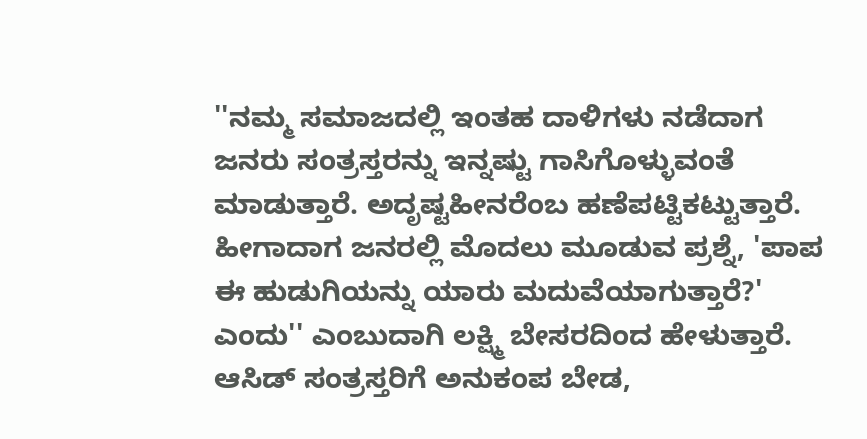''ನಮ್ಮ ಸಮಾಜದಲ್ಲಿ ಇಂತಹ ದಾಳಿಗಳು ನಡೆದಾಗ ಜನರು ಸಂತ್ರಸ್ತರನ್ನು ಇನ್ನಷ್ಟು ಗಾಸಿಗೊಳ್ಳುವಂತೆ ಮಾಡುತ್ತಾರೆ. ಅದೃಷ್ಟಹೀನರೆಂಬ ಹಣೆಪಟ್ಟಿಕಟ್ಟುತ್ತಾರೆ. ಹೀಗಾದಾಗ ಜನರಲ್ಲಿ ಮೊದಲು ಮೂಡುವ ಪ್ರಶ್ನೆ, 'ಪಾಪ ಈ ಹುಡುಗಿಯನ್ನು ಯಾರು ಮದುವೆಯಾಗುತ್ತಾರೆ?' ಎಂದು'' ಎಂಬುದಾಗಿ ಲಕ್ಷ್ಮಿ ಬೇಸರದಿಂದ ಹೇಳುತ್ತಾರೆ.
ಆಸಿಡ್ ಸಂತ್ರಸ್ತರಿಗೆ ಅನುಕಂಪ ಬೇಡ,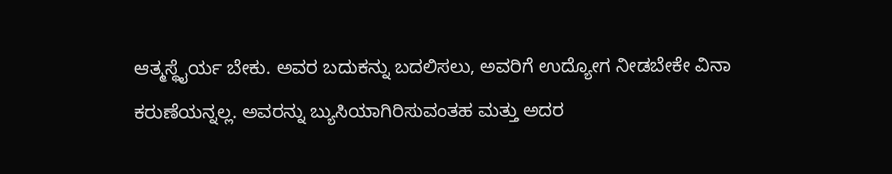ಆತ್ಮಸ್ಥೈರ್ಯ ಬೇಕು. ಅವರ ಬದುಕನ್ನು ಬದಲಿಸಲು, ಅವರಿಗೆ ಉದ್ಯೋಗ ನೀಡಬೇಕೇ ವಿನಾ ಕರುಣೆಯನ್ನಲ್ಲ. ಅವರನ್ನು ಬ್ಯುಸಿಯಾಗಿರಿಸುವಂತಹ ಮತ್ತು ಅದರ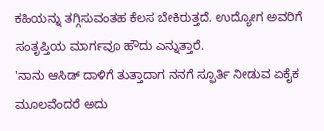ಕಹಿಯನ್ನು ತಗ್ಗಿಸುವಂತಹ ಕೆಲಸ ಬೇಕಿರುತ್ತದೆ. ಉದ್ಯೋಗ ಅವರಿಗೆ ಸಂತೃಪ್ತಿಯ ಮಾರ್ಗವೂ ಹೌದು ಎನ್ನುತ್ತಾರೆ.
'ನಾನು ಆಸಿಡ್ ದಾಳಿಗೆ ತುತ್ತಾದಾಗ ನನಗೆ ಸ್ಫೂರ್ತಿ ನೀಡುವ ಏಕೈಕ ಮೂಲವೆಂದರೆ ಅದು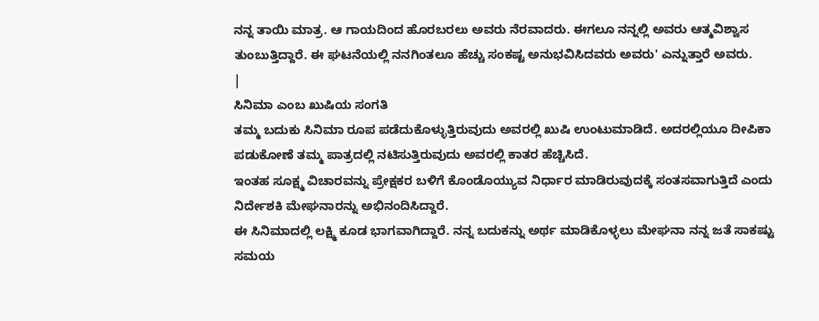ನನ್ನ ತಾಯಿ ಮಾತ್ರ. ಆ ಗಾಯದಿಂದ ಹೊರಬರಲು ಅವರು ನೆರವಾದರು. ಈಗಲೂ ನನ್ನಲ್ಲಿ ಅವರು ಆತ್ಮವಿಶ್ವಾಸ ತುಂಬುತ್ತಿದ್ದಾರೆ. ಈ ಘಟನೆಯಲ್ಲಿ ನನಗಿಂತಲೂ ಹೆಚ್ಚು ಸಂಕಷ್ಟ ಅನುಭವಿಸಿದವರು ಅವರು' ಎನ್ನುತ್ತಾರೆ ಅವರು.
|
ಸಿನಿಮಾ ಎಂಬ ಖುಷಿಯ ಸಂಗತಿ
ತಮ್ಮ ಬದುಕು ಸಿನಿಮಾ ರೂಪ ಪಡೆದುಕೊಳ್ಳುತ್ತಿರುವುದು ಅವರಲ್ಲಿ ಖುಷಿ ಉಂಟುಮಾಡಿದೆ. ಅದರಲ್ಲಿಯೂ ದೀಪಿಕಾ ಪಡುಕೋಣೆ ತಮ್ಮ ಪಾತ್ರದಲ್ಲಿ ನಟಿಸುತ್ತಿರುವುದು ಅವರಲ್ಲಿ ಕಾತರ ಹೆಚ್ಚಿಸಿದೆ.
ಇಂತಹ ಸೂಕ್ಷ್ಮ ವಿಚಾರವನ್ನು ಪ್ರೇಕ್ಷಕರ ಬಳಿಗೆ ಕೊಂಡೊಯ್ಯುವ ನಿರ್ಧಾರ ಮಾಡಿರುವುದಕ್ಕೆ ಸಂತಸವಾಗುತ್ತಿದೆ ಎಂದು ನಿರ್ದೇಶಕಿ ಮೇಘನಾರನ್ನು ಅಭಿನಂದಿಸಿದ್ದಾರೆ.
ಈ ಸಿನಿಮಾದಲ್ಲಿ ಲಕ್ಷ್ಮಿ ಕೂಡ ಭಾಗವಾಗಿದ್ದಾರೆ. ನನ್ನ ಬದುಕನ್ನು ಅರ್ಥ ಮಾಡಿಕೊಳ್ಳಲು ಮೇಘನಾ ನನ್ನ ಜತೆ ಸಾಕಷ್ಟು ಸಮಯ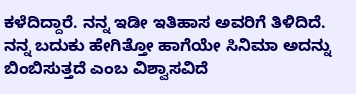ಕಳೆದಿದ್ದಾರೆ. ನನ್ನ ಇಡೀ ಇತಿಹಾಸ ಅವರಿಗೆ ತಿಳಿದಿದೆ. ನನ್ನ ಬದುಕು ಹೇಗಿತ್ತೋ ಹಾಗೆಯೇ ಸಿನಿಮಾ ಅದನ್ನು ಬಿಂಬಿಸುತ್ತದೆ ಎಂಬ ವಿಶ್ವಾಸವಿದೆ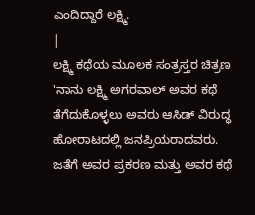ಎಂದಿದ್ದಾರೆ ಲಕ್ಷ್ಮಿ.
|
ಲಕ್ಷ್ಮಿ ಕಥೆಯ ಮೂಲಕ ಸಂತ್ರಸ್ತರ ಚಿತ್ರಣ
'ನಾನು ಲಕ್ಷ್ಮಿ ಅಗರವಾಲ್ ಅವರ ಕಥೆ ತೆಗೆದುಕೊಳ್ಳಲು ಅವರು ಆಸಿಡ್ ವಿರುದ್ಧ ಹೋರಾಟದಲ್ಲಿ ಜನಪ್ರಿಯರಾದವರು. ಜತೆಗೆ ಅವರ ಪ್ರಕರಣ ಮತ್ತು ಅವರ ಕಥೆ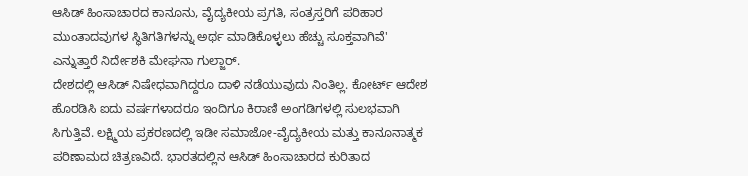ಆಸಿಡ್ ಹಿಂಸಾಚಾರದ ಕಾನೂನು, ವೈದ್ಯಕೀಯ ಪ್ರಗತಿ, ಸಂತ್ರಸ್ತರಿಗೆ ಪರಿಹಾರ ಮುಂತಾದವುಗಳ ಸ್ಥಿತಿಗತಿಗಳನ್ನು ಅರ್ಥ ಮಾಡಿಕೊಳ್ಳಲು ಹೆಚ್ಚು ಸೂಕ್ತವಾಗಿವೆ' ಎನ್ನುತ್ತಾರೆ ನಿರ್ದೇಶಕಿ ಮೇಘನಾ ಗುಲ್ಜಾರ್.
ದೇಶದಲ್ಲಿ ಆಸಿಡ್ ನಿಷೇಧವಾಗಿದ್ದರೂ ದಾಳಿ ನಡೆಯುವುದು ನಿಂತಿಲ್ಲ. ಕೋರ್ಟ್ ಆದೇಶ ಹೊರಡಿಸಿ ಐದು ವರ್ಷಗಳಾದರೂ ಇಂದಿಗೂ ಕಿರಾಣಿ ಅಂಗಡಿಗಳಲ್ಲಿ ಸುಲಭವಾಗಿ ಸಿಗುತ್ತಿವೆ. ಲಕ್ಷ್ಮಿಯ ಪ್ರಕರಣದಲ್ಲಿ ಇಡೀ ಸಮಾಜೋ-ವೈದ್ಯಕೀಯ ಮತ್ತು ಕಾನೂನಾತ್ಮಕ ಪರಿಣಾಮದ ಚಿತ್ರಣವಿದೆ. ಭಾರತದಲ್ಲಿನ ಆಸಿಡ್ ಹಿಂಸಾಚಾರದ ಕುರಿತಾದ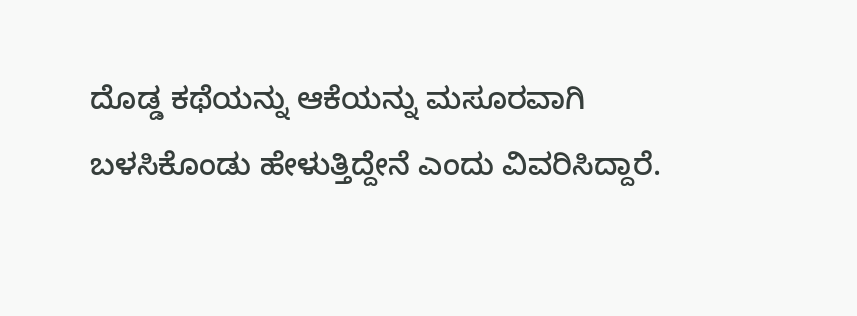ದೊಡ್ಡ ಕಥೆಯನ್ನು ಆಕೆಯನ್ನು ಮಸೂರವಾಗಿ ಬಳಸಿಕೊಂಡು ಹೇಳುತ್ತಿದ್ದೇನೆ ಎಂದು ವಿವರಿಸಿದ್ದಾರೆ.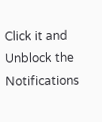Click it and Unblock the Notifications